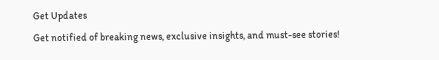Get Updates
Get notified of breaking news, exclusive insights, and must-see stories!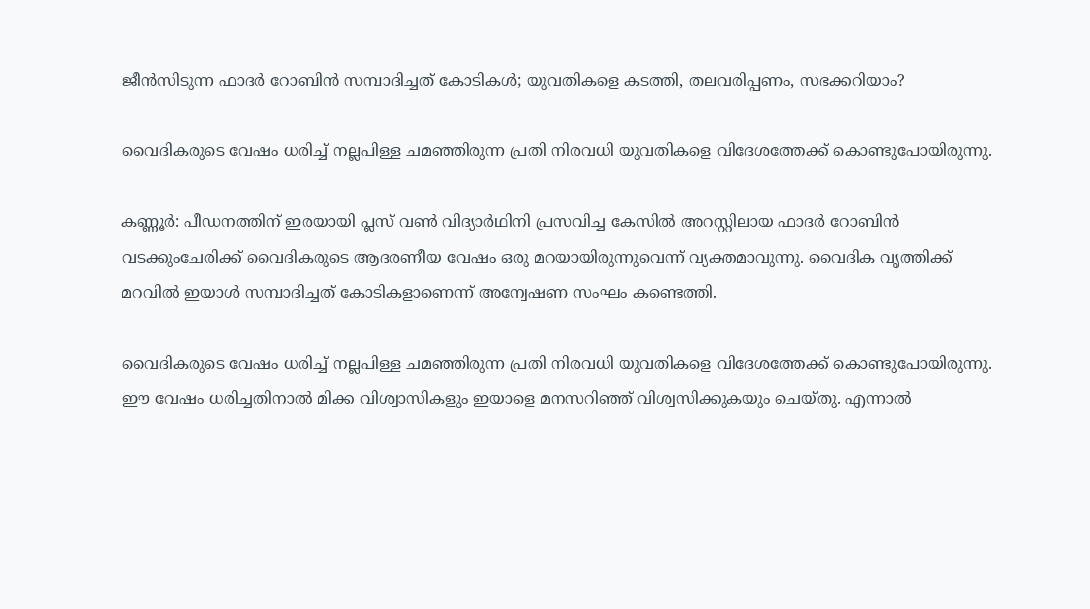ജീന്‍സിടുന്ന ഫാദര്‍ റോബിന്‍ സമ്പാദിച്ചത് കോടികള്‍; യുവതികളെ കടത്തി, തലവരിപ്പണം, സഭക്കറിയാം?

വൈദികരുടെ വേഷം ധരിച്ച് നല്ലപിള്ള ചമഞ്ഞിരുന്ന പ്രതി നിരവധി യുവതികളെ വിദേശത്തേക്ക് കൊണ്ടുപോയിരുന്നു.

കണ്ണൂര്‍: പീഡനത്തിന് ഇരയായി പ്ലസ് വണ്‍ വിദ്യാര്‍ഥിനി പ്രസവിച്ച കേസില്‍ അറസ്റ്റിലായ ഫാദര്‍ റോബിന്‍ വടക്കുംചേരിക്ക് വൈദികരുടെ ആദരണീയ വേഷം ഒരു മറയായിരുന്നുവെന്ന് വ്യക്തമാവുന്നു. വൈദിക വൃത്തിക്ക് മറവില്‍ ഇയാള്‍ സമ്പാദിച്ചത് കോടികളാണെന്ന് അന്വേഷണ സംഘം കണ്ടെത്തി.

വൈദികരുടെ വേഷം ധരിച്ച് നല്ലപിള്ള ചമഞ്ഞിരുന്ന പ്രതി നിരവധി യുവതികളെ വിദേശത്തേക്ക് കൊണ്ടുപോയിരുന്നു. ഈ വേഷം ധരിച്ചതിനാല്‍ മിക്ക വിശ്വാസികളും ഇയാളെ മനസറിഞ്ഞ് വിശ്വസിക്കുകയും ചെയ്തു. എന്നാല്‍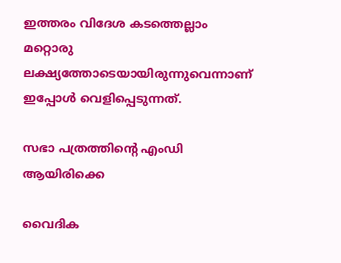ഇത്തരം വിദേശ കടത്തെല്ലാം മറ്റൊരു ലക്ഷ്യത്തോടെയായിരുന്നുവെന്നാണ് ഇപ്പോള്‍ വെളിപ്പെടുന്നത്.

സഭാ പത്രത്തിന്റെ എംഡി ആയിരിക്കെ

വൈദിക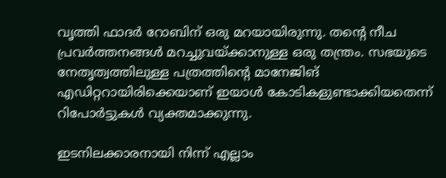വൃത്തി ഫാദര്‍ റോബിന് ഒരു മറയായിരുന്നു. തന്റെ നീച പ്രവര്‍ത്തനങ്ങള്‍ മറച്ചുവയ്ക്കാനുള്ള ഒരു തന്ത്രം. സഭയുടെ നേതൃത്വത്തിലുള്ള പത്രത്തിന്റെ മാനേജിങ് എഡിറ്ററായിരിക്കെയാണ് ഇയാള്‍ കോടികളുണ്ടാക്കിയതെന്ന് റിപോര്‍ട്ടുകള്‍ വ്യക്തമാക്കുന്നു.

ഇടനിലക്കാരനായി നിന്ന് എല്ലാം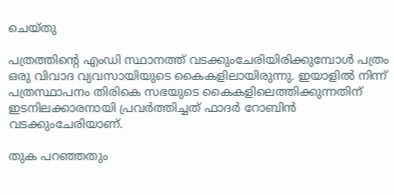ചെയ്തു

പത്രത്തിന്റെ എംഡി സ്ഥാനത്ത് വടക്കുംചേരിയിരിക്കുമ്പോള്‍ പത്രം ഒരു വിവാദ വ്യവസായിയുടെ കൈകളിലായിരുന്നു. ഇയാളില്‍ നിന്ന് പത്രസ്ഥാപനം തിരികെ സഭയുടെ കൈകളിലെത്തിക്കുന്നതിന് ഇടനിലക്കാരനായി പ്രവര്‍ത്തിച്ചത് ഫാദര്‍ റോബിന്‍ വടക്കുംചേരിയാണ്.

തുക പറഞ്ഞതും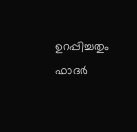ഉറപ്പിച്ചതും ഫാദര്‍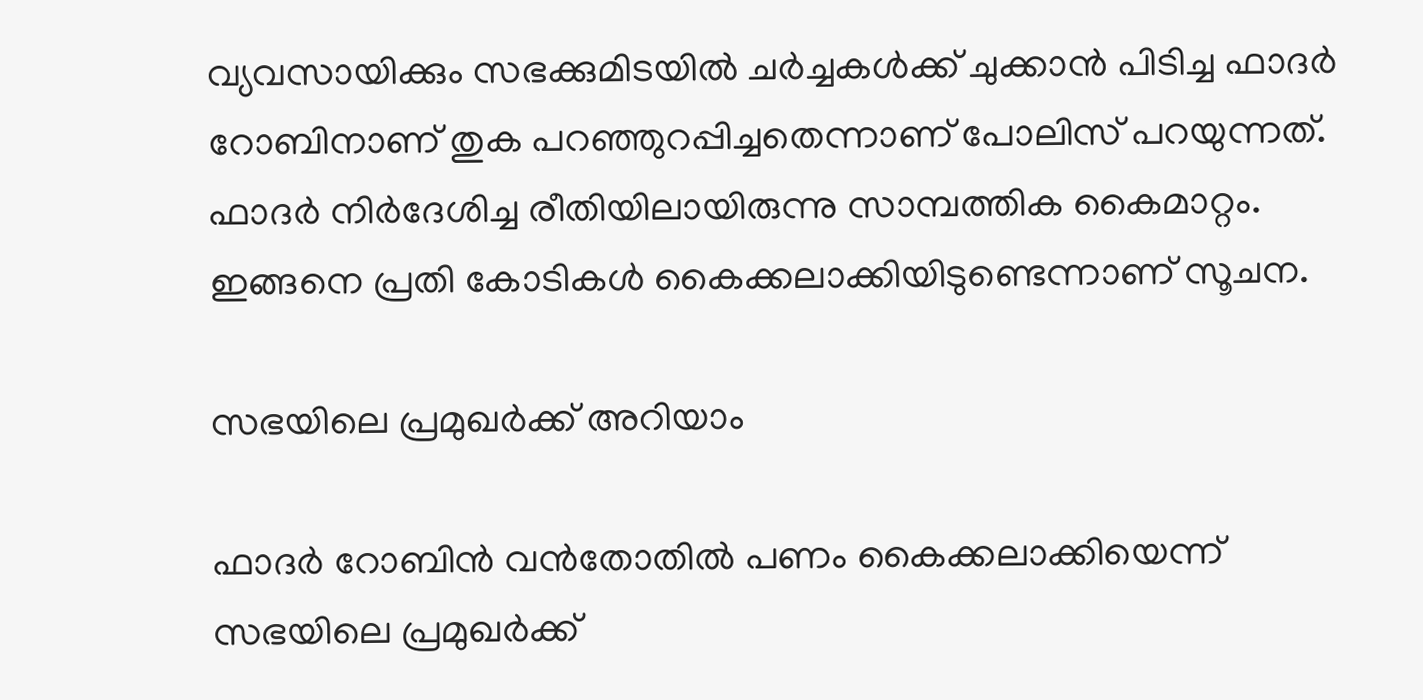വ്യവസായിക്കും സഭക്കുമിടയില്‍ ചര്‍ച്ചകള്‍ക്ക് ചുക്കാന്‍ പിടിച്ച ഫാദര്‍ റോബിനാണ് തുക പറഞ്ഞുറപ്പിച്ചതെന്നാണ് പോലിസ് പറയുന്നത്. ഫാദര്‍ നിര്‍ദേശിച്ച രീതിയിലായിരുന്നു സാമ്പത്തിക കൈമാറ്റം. ഇങ്ങനെ പ്രതി കോടികള്‍ കൈക്കലാക്കിയിടുണ്ടെന്നാണ് സൂചന.

സഭയിലെ പ്രമുഖര്‍ക്ക് അറിയാം

ഫാദര്‍ റോബിന്‍ വന്‍തോതില്‍ പണം കൈക്കലാക്കിയെന്ന് സഭയിലെ പ്രമുഖര്‍ക്ക്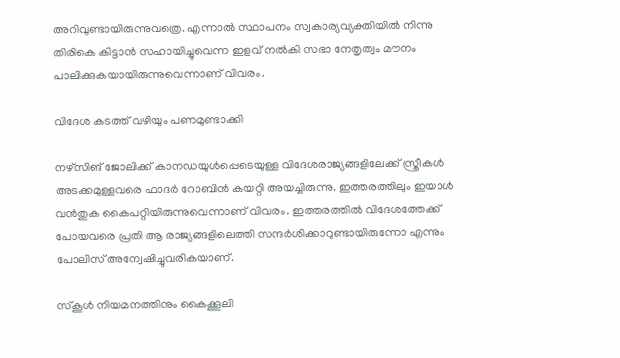അറിവുണ്ടായിരുന്നുവത്രെ. എന്നാല്‍ സ്ഥാപനം സ്വകാര്യവ്യക്തിയില്‍ നിന്നു തിരികെ കിട്ടാന്‍ സഹായിച്ചുവെന്ന ഇളവ് നല്‍കി സഭാ നേതൃത്വം മൗനം പാലിക്കുകയായിരുന്നുവെന്നാണ് വിവരം.

വിദേശ കടത്ത് വഴിയും പണമുണ്ടാക്കി

നഴ്‌സിങ് ജോലിക്ക് കാനഡയുള്‍പ്പെടെയുള്ള വിദേശരാജ്യങ്ങളിലേക്ക് സ്ത്രീകള്‍ അടക്കമുള്ളവരെ ഫാദര്‍ റോബിന്‍ കയറ്റി അയച്ചിരുന്നു. ഇത്തരത്തിലും ഇയാള്‍ വന്‍തുക കൈപറ്റിയിരുന്നുവെന്നാണ് വിവരം. ഇത്തരത്തില്‍ വിദേശത്തേക്ക് പോയവരെ പ്രതി ആ രാജ്യങ്ങളിലെത്തി സന്ദര്‍ശിക്കാറുണ്ടായിരുന്നോ എന്നും പോലിസ് അന്വേഷിച്ചുവരികയാണ്.

സ്‌കൂള്‍ നിയമനത്തിനും കൈക്കൂലി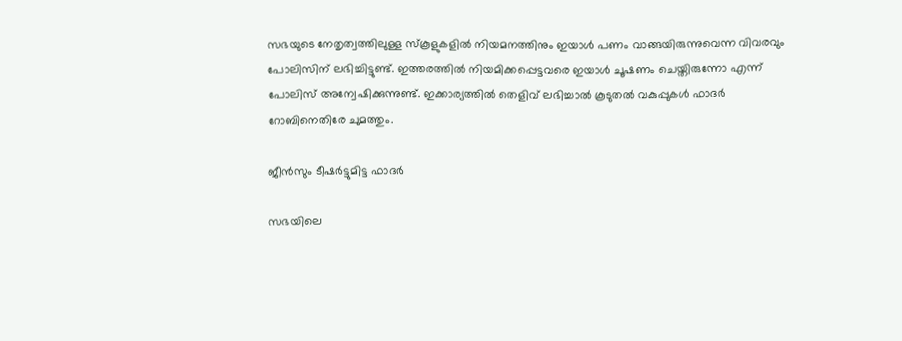സഭയുടെ നേതൃത്വത്തിലുള്ള സ്‌കൂളുകളില്‍ നിയമനത്തിനും ഇയാള്‍ പണം വാങ്ങയിരുന്നുവെന്ന വിവരവും പോലിസിന് ലഭിച്ചിട്ടുണ്ട്. ഇത്തരത്തില്‍ നിയമിക്കപ്പെട്ടവരെ ഇയാള്‍ ചൂഷണം ചെയ്തിരുന്നോ എന്ന് പോലിസ് അന്വേഷിക്കുന്നുണ്ട്. ഇക്കാര്യത്തില്‍ തെളിവ് ലഭിച്ചാല്‍ കൂടുതല്‍ വകുപ്പുകള്‍ ഫാദര്‍ റോബിനെതിരേ ചുമത്തും.

ജീന്‍സും ടീഷര്‍ട്ടുമിട്ട ഫാദര്‍

സഭയിലെ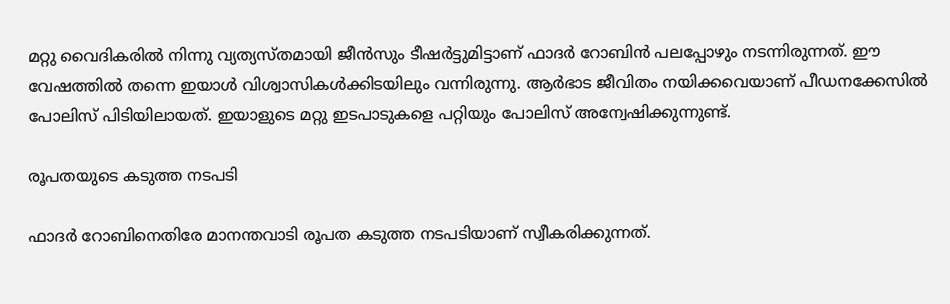മറ്റു വൈദികരില്‍ നിന്നു വ്യത്യസ്തമായി ജീന്‍സും ടീഷര്‍ട്ടുമിട്ടാണ് ഫാദര്‍ റോബിന്‍ പലപ്പോഴും നടന്നിരുന്നത്. ഈ വേഷത്തില്‍ തന്നെ ഇയാള്‍ വിശ്വാസികള്‍ക്കിടയിലും വന്നിരുന്നു. ആര്‍ഭാട ജീവിതം നയിക്കവെയാണ് പീഡനക്കേസില്‍ പോലിസ് പിടിയിലായത്. ഇയാളുടെ മറ്റു ഇടപാടുകളെ പറ്റിയും പോലിസ് അന്വേഷിക്കുന്നുണ്ട്.

രൂപതയുടെ കടുത്ത നടപടി

ഫാദര്‍ റോബിനെതിരേ മാനന്തവാടി രൂപത കടുത്ത നടപടിയാണ് സ്വീകരിക്കുന്നത്.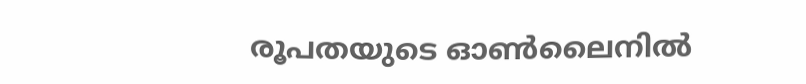രൂപതയുടെ ഓണ്‍ലൈനില്‍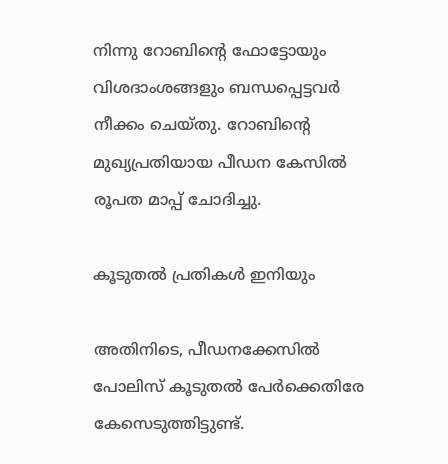നിന്നു റോബിന്റെ ഫോട്ടോയും വിശദാംശങ്ങളും ബന്ധപ്പെട്ടവര്‍ നീക്കം ചെയ്തു. റോബിന്റെ മുഖ്യപ്രതിയായ പീഡന കേസില്‍ രൂപത മാപ്പ് ചോദിച്ചു.

കൂടുതല്‍ പ്രതികള്‍ ഇനിയും

അതിനിടെ, പീഡനക്കേസില്‍ പോലിസ് കൂടുതല്‍ പേര്‍ക്കെതിരേ കേസെടുത്തിട്ടുണ്ട്.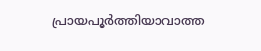പ്രായപൂര്‍ത്തിയാവാത്ത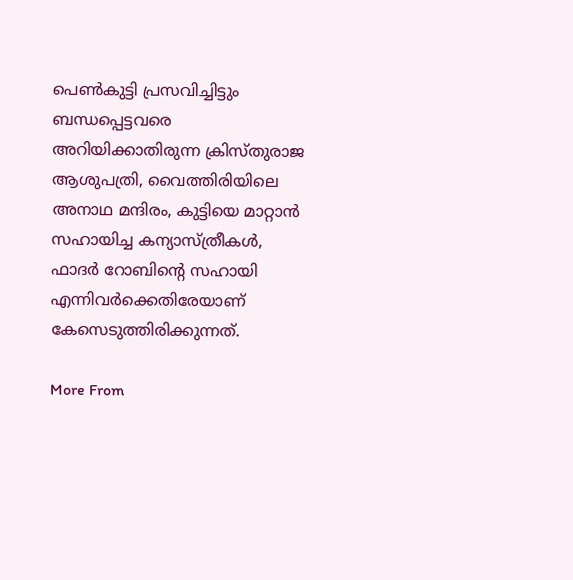പെണ്‍കുട്ടി പ്രസവിച്ചിട്ടും ബന്ധപ്പെട്ടവരെ അറിയിക്കാതിരുന്ന ക്രിസ്തുരാജ ആശുപത്രി, വൈത്തിരിയിലെ അനാഥ മന്ദിരം, കുട്ടിയെ മാറ്റാന്‍ സഹായിച്ച കന്യാസ്ത്രീകള്‍, ഫാദര്‍ റോബിന്റെ സഹായി എന്നിവര്‍ക്കെതിരേയാണ് കേസെടുത്തിരിക്കുന്നത്.

More From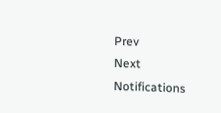Prev
Next
Notifications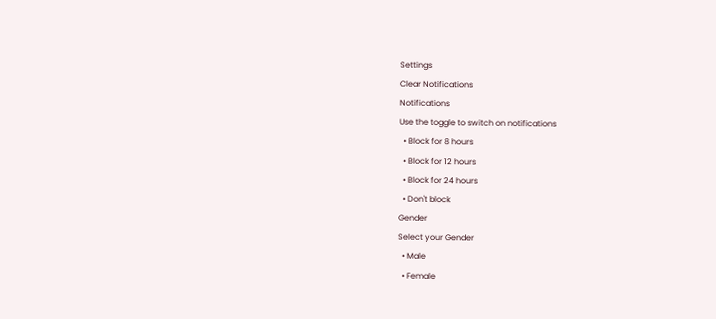Settings
Clear Notifications
Notifications
Use the toggle to switch on notifications
  • Block for 8 hours
  • Block for 12 hours
  • Block for 24 hours
  • Don't block
Gender
Select your Gender
  • Male
  • Female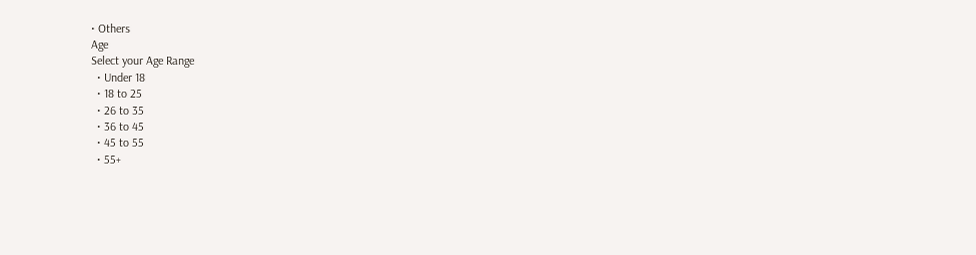• Others
Age
Select your Age Range
  • Under 18
  • 18 to 25
  • 26 to 35
  • 36 to 45
  • 45 to 55
  • 55+